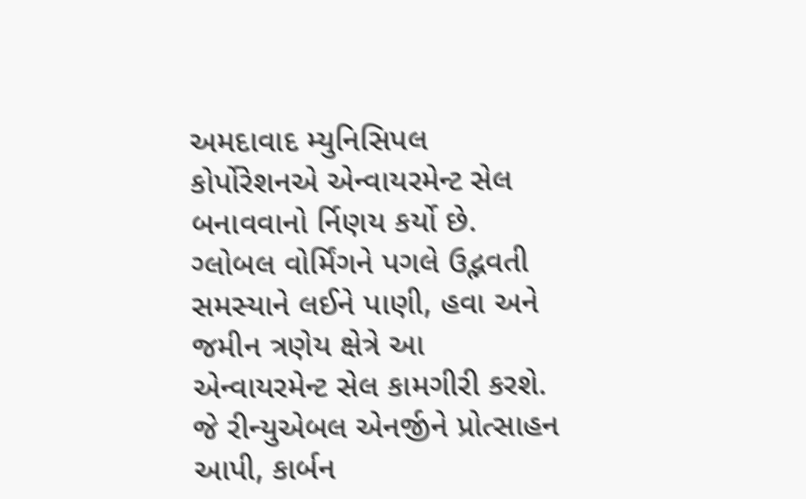અમદાવાદ મ્યુનિસિપલ કોર્પોરેશનએ એન્વાયરમેન્ટ સેલ બનાવવાનો ર્નિણય કર્યો છે. ગ્લોબલ વોર્મિંગને પગલે ઉદ્ભવતી સમસ્યાને લઈને પાણી, હવા અને જમીન ત્રણેય ક્ષેત્રે આ એન્વાયરમેન્ટ સેલ કામગીરી કરશે. જે રીન્યુએબલ એનર્જીને પ્રોત્સાહન આપી, કાર્બન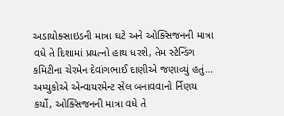અડાયોક્સાઇડની માત્રા ઘટે અને ઓક્સિજનની માત્રા વધે તે દિશામાં પ્રયત્નો હાથ ધરશે, તેમ સ્ટેન્ડિંગ કમિટીના ચેરમેન દેવાંગભાઈ દાણીએ જણાવ્યું હતું…
અમ્યુકોએ એન્વાયરમેન્ટ સેલ બનાવવાનો ર્નિણય કર્યો, ઓક્સિજનની માત્રા વધે તે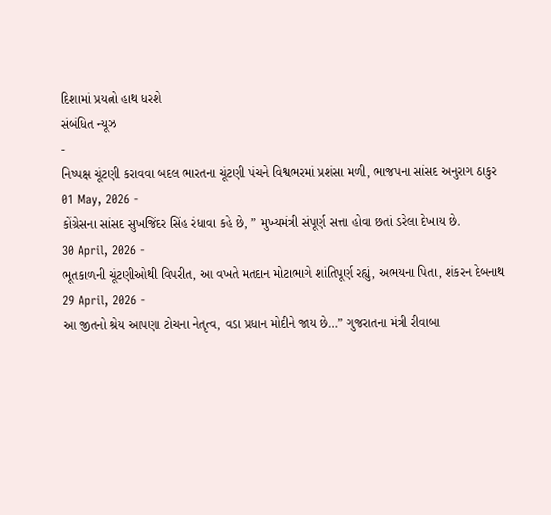દિશામાં પ્રયત્નો હાથ ધરશે
સંબંધિત ન્યૂઝ
-
નિષ્પક્ષ ચૂંટણી કરાવવા બદલ ભારતના ચૂંટણી પંચને વિશ્વભરમાં પ્રશંસા મળી, ભાજપના સાંસદ અનુરાગ ઠાકુર
01 May, 2026 -
કોંગ્રેસના સાંસદ સુખજિંદર સિંહ રંધાવા કહે છે, ” મુખ્યમંત્રી સંપૂર્ણ સત્તા હોવા છતાં ડરેલા દેખાય છે.
30 April, 2026 -
ભૂતકાળની ચૂંટણીઓથી વિપરીત, આ વખતે મતદાન મોટાભાગે શાંતિપૂર્ણ રહ્યું, અભયના પિતા, શંકરન દેબનાથ
29 April, 2026 -
આ જીતનો શ્રેય આપણા ટોચના નેતૃત્વ, વડા પ્રધાન મોદીને જાય છે…” ગુજરાતના મંત્રી રીવાબા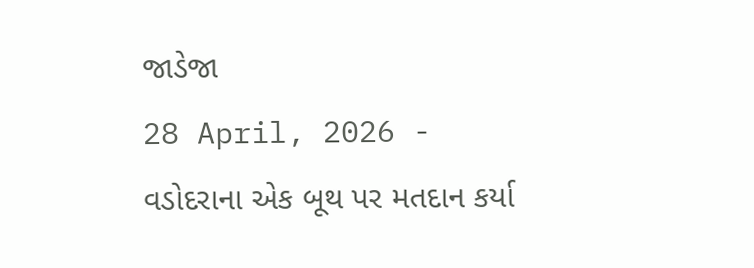જાડેજા
28 April, 2026 -
વડોદરાના એક બૂથ પર મતદાન કર્યા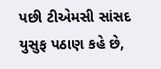પછી ટીએમસી સાંસદ યુસુફ પઠાણ કહે છે,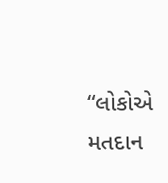“લોકોએ મતદાન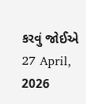કરવું જોઈએ
27 April, 2026